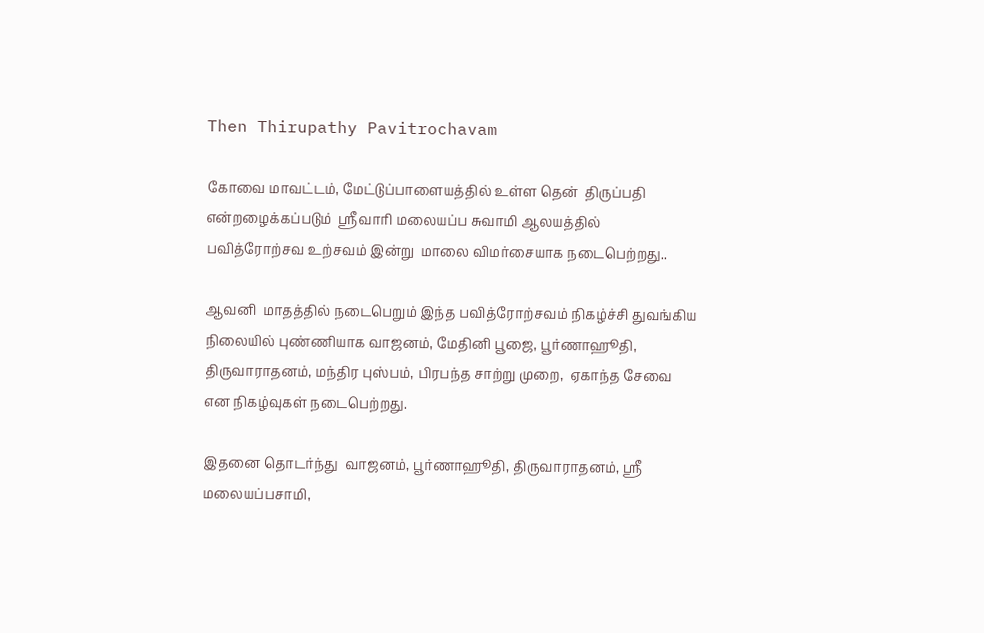Then Thirupathy Pavitrochavam

கோவை மாவட்டம், மேட்டுப்பாளையத்தில் உள்ள தென்  திருப்பதி என்றழைக்கப்படும்  ஸ்ரீவாரி மலையப்ப சுவாமி ஆலயத்தில்  பவித்ரோற்சவ உற்சவம் இன்று  மாலை விமர்சையாக நடைபெற்றது..

ஆவனி  மாதத்தில் நடைபெறும் இந்த பவித்ரோற்சவம் நிகழ்ச்சி துவங்கிய நிலையில் புண்ணியாக வாஜனம், மேதினி பூஜை, பூர்ணாஹூதி, திருவாராதனம், மந்திர புஸ்பம், பிரபந்த சாற்று முறை,  ஏகாந்த சேவை என நிகழ்வுகள் நடைபெற்றது.

இதனை தொடர்ந்து  வாஜனம், பூர்ணாஹூதி, திருவாராதனம், ஸ்ரீ மலையப்பசாமி,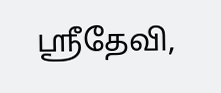ஸ்ரீதேவி,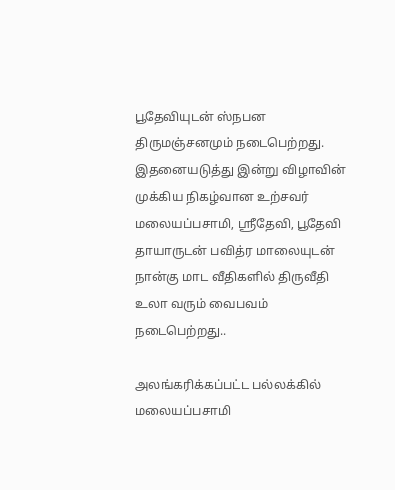பூதேவியுடன் ஸ்நபன திருமஞ்சனமும் நடைபெற்றது. இதனையடுத்து இன்று விழாவின் முக்கிய நிகழ்வான உற்சவர் மலையப்பசாமி, ஸ்ரீதேவி, பூதேவி தாயாருடன் பவித்ர மாலையுடன் நான்கு மாட வீதிகளில் திருவீதி உலா வரும் வைபவம் நடைபெற்றது..

அலங்கரிக்கப்பட்ட பல்லக்கில் மலையப்பசாமி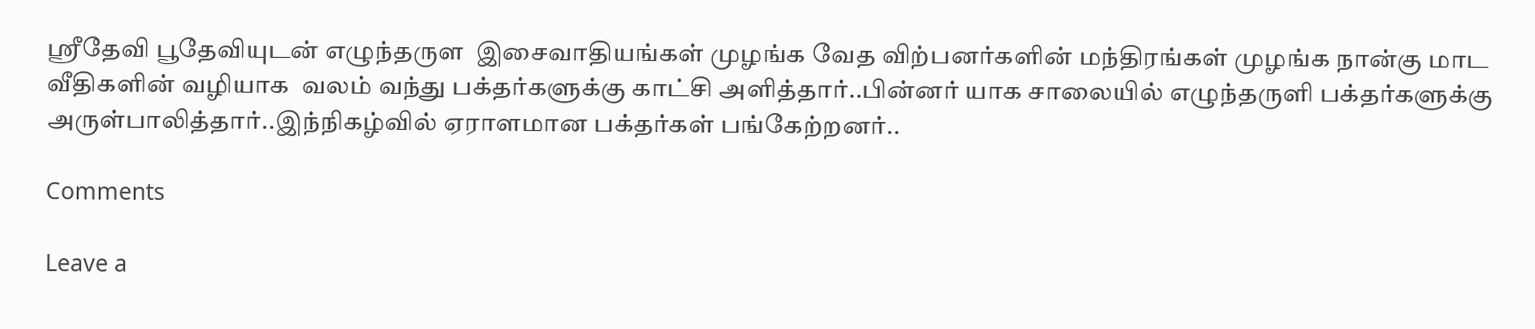ஸ்ரீதேவி பூதேவியுடன் எழுந்தருள  இசைவாதியங்கள் முழங்க வேத விற்பனர்களின் மந்திரங்கள் முழங்க நான்கு மாட வீதிகளின் வழியாக  வலம் வந்து பக்தர்களுக்கு காட்சி அளித்தார்..பின்னர் யாக சாலையில் எழுந்தருளி பக்தர்களுக்கு அருள்பாலித்தார்..இந்நிகழ்வில் ஏராளமான பக்தர்கள் பங்கேற்றனர்..

Comments

Leave a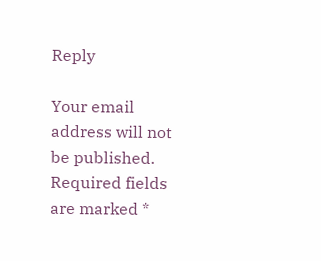Reply

Your email address will not be published. Required fields are marked *